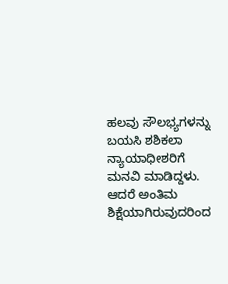ಹಲವು ಸೌಲಭ್ಯಗಳನ್ನು ಬಯಸಿ ಶಶಿಕಲಾ ನ್ಯಾಯಾಧೀಶರಿಗೆ ಮನವಿ ಮಾಡಿದ್ದಳು. ಆದರೆ ಅಂತಿಮ ಶಿಕ್ಷೆಯಾಗಿರುವುದರಿಂದ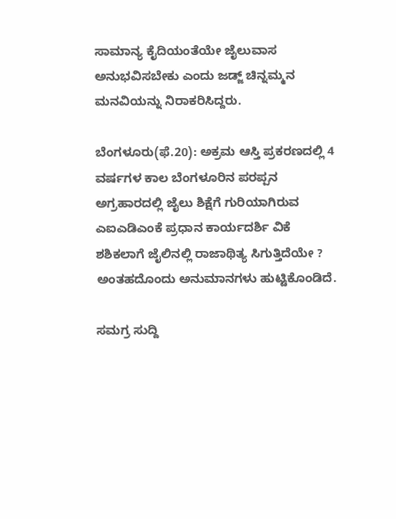ಸಾಮಾನ್ಯ ಕೈದಿಯಂತೆಯೇ ಜೈಲುವಾಸ ಅನುಭವಿಸಬೇಕು ಎಂದು ಜಡ್ಜ್ ಚಿನ್ನಮ್ಮನ ಮನವಿಯನ್ನು ನಿರಾಕರಿಸಿದ್ದರು.

ಬೆಂಗಳೂರು(ಫೆ.20): ಅಕ್ರಮ ಆಸ್ತಿ ಪ್ರಕರಣದಲ್ಲಿ 4 ವರ್ಷಗಳ ಕಾಲ ಬೆಂಗಳೂರಿನ ಪರಪ್ಪನ ಅಗ್ರಹಾರದಲ್ಲಿ ಜೈಲು ಶಿಕ್ಷೆಗೆ ಗುರಿಯಾಗಿರುವ ಎಐಎಡಿಎಂಕೆ ಪ್ರಧಾನ ಕಾರ್ಯದರ್ಶಿ ವಿಕೆ ಶಶಿಕಲಾಗೆ ಜೈಲಿನಲ್ಲಿ ರಾಜಾಥಿತ್ಯ ಸಿಗುತ್ತಿದೆಯೇ ? ಅಂತಹದೊಂದು ಅನುಮಾನಗಳು ಹುಟ್ಟಿಕೊಂಡಿದೆ.

ಸಮಗ್ರ ಸುದ್ದಿ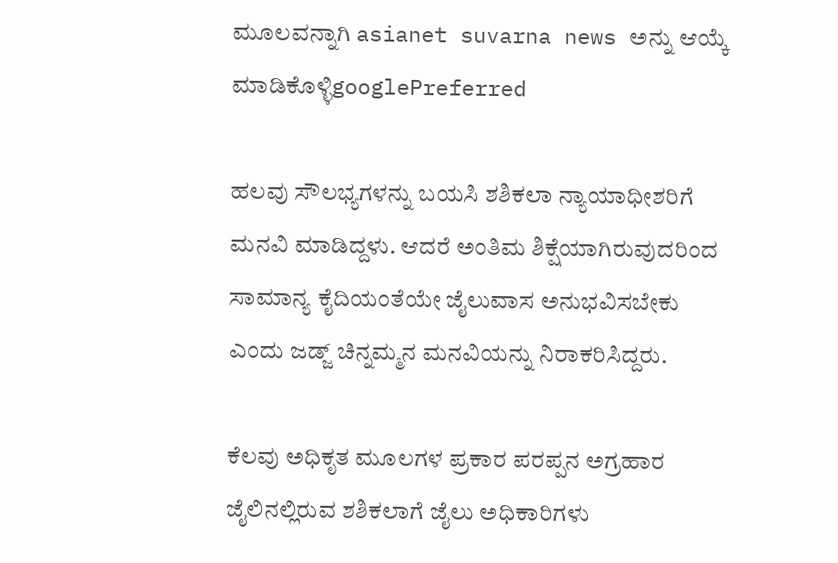ಮೂಲವನ್ನಾಗಿ asianet suvarna news ಅನ್ನು ಆಯ್ಕೆ ಮಾಡಿಕೊಳ್ಳಿgooglePreferred

ಹಲವು ಸೌಲಭ್ಯಗಳನ್ನು ಬಯಸಿ ಶಶಿಕಲಾ ನ್ಯಾಯಾಧೀಶರಿಗೆ ಮನವಿ ಮಾಡಿದ್ದಳು. ಆದರೆ ಅಂತಿಮ ಶಿಕ್ಷೆಯಾಗಿರುವುದರಿಂದ ಸಾಮಾನ್ಯ ಕೈದಿಯಂತೆಯೇ ಜೈಲುವಾಸ ಅನುಭವಿಸಬೇಕು ಎಂದು ಜಡ್ಜ್ ಚಿನ್ನಮ್ಮನ ಮನವಿಯನ್ನು ನಿರಾಕರಿಸಿದ್ದರು.

ಕೆಲವು ಅಧಿಕೃತ ಮೂಲಗಳ ಪ್ರಕಾರ ಪರಪ್ಪನ ಅಗ್ರಹಾರ ಜೈಲಿನಲ್ಲಿರುವ ಶಶಿಕಲಾಗೆ ಜೈಲು ಅಧಿಕಾರಿಗಳು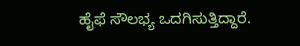ಹೈಫೆ ಸೌಲಭ್ಯ ಒದಗಿಸುತ್ತಿದ್ದಾರೆ.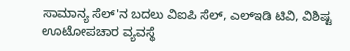ಸಾಮಾನ್ಯ ಸೆಲ್'ನ ಬದಲು ವಿಐಪಿ ಸೆಲ್, ಎಲ್ಇಡಿ ಟಿವಿ, ವಿಶಿಷ್ಟ ಊಟೋಪಚಾರ ವ್ಯವಸ್ಥೆ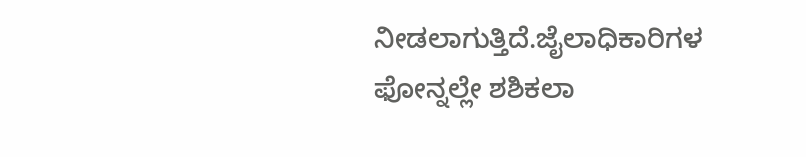ನೀಡಲಾಗುತ್ತಿದೆ.ಜೈಲಾಧಿಕಾರಿಗಳ ಫೋನ್ನಲ್ಲೇ ಶಶಿಕಲಾ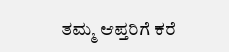ತಮ್ಮ ಆಪ್ತರಿಗೆ ಕರೆ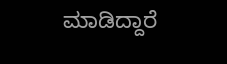ಮಾಡಿದ್ದಾರೆ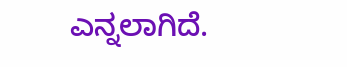ಎನ್ನಲಾಗಿದೆ.